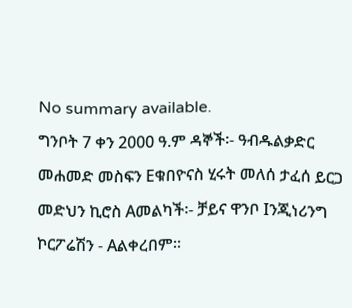No summary available.
ግንቦት 7 ቀን 2000 ዓ.ም ዳኞች፡- ዓብዱልቃድር መሐመድ መስፍን Eቁበዮናስ ሂሩት መለሰ ታፈሰ ይርጋ መድህን ኪሮስ Aመልካች፡- ቻይና ዋንቦ Iንጂነሪንግ ኮርፖሬሽን - Aልቀረበም።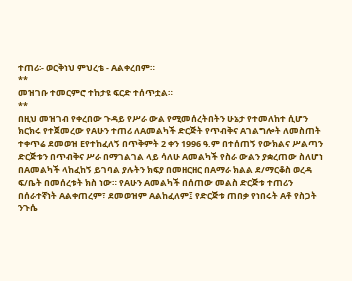ተጠሪ፡- ወርቅነህ ምህረቴ - Aልቀረበም።
**
መዝገቡ ተመርምሮ ተከታዩ ፍርድ ተሰጥቷል።
**
በዚህ መዝገብ የቀረበው ጉዳይ የሥራ ውል የሚመሰረትበትን ሁኔታ የተመለከተ ሲሆን ክርክሩ የተጀመረው የAሁን ተጠሪ ለAመልካች ድርጅት የጥብቅና Aገልግሎት ለመስጠት ተቀጥሬ ደመወዝ Eየተከፈለኝ በጥቅምት 2 ቀን 1996 ዓ.ም በተሰጠኝ የውክልና ሥልጣን ድርጅቱን በጥብቅና ሥራ በማገልገል ላይ ሳለሁ Aመልካች የስራ ውልን ያቋረጠው ስለሆነ በAመልካች ላከፈከኝ ይገባል ያሉትን ክፍያ በመዘርዘር በAማራ ክልል ደ/ማርቆስ ወረዳ ፍ/ቤት በመሰረቱት ክስ ነው። የAሁን Aመልካች በሰጠው መልስ ድርጅቱ ተጠሪን በሰራተኛነት Aልቀጠረም፣ ደመወዝም Aልከፈለም፤ የድርጅቱ ጠበቃ የነበሩት Aቶ የስጋት ንጉሴ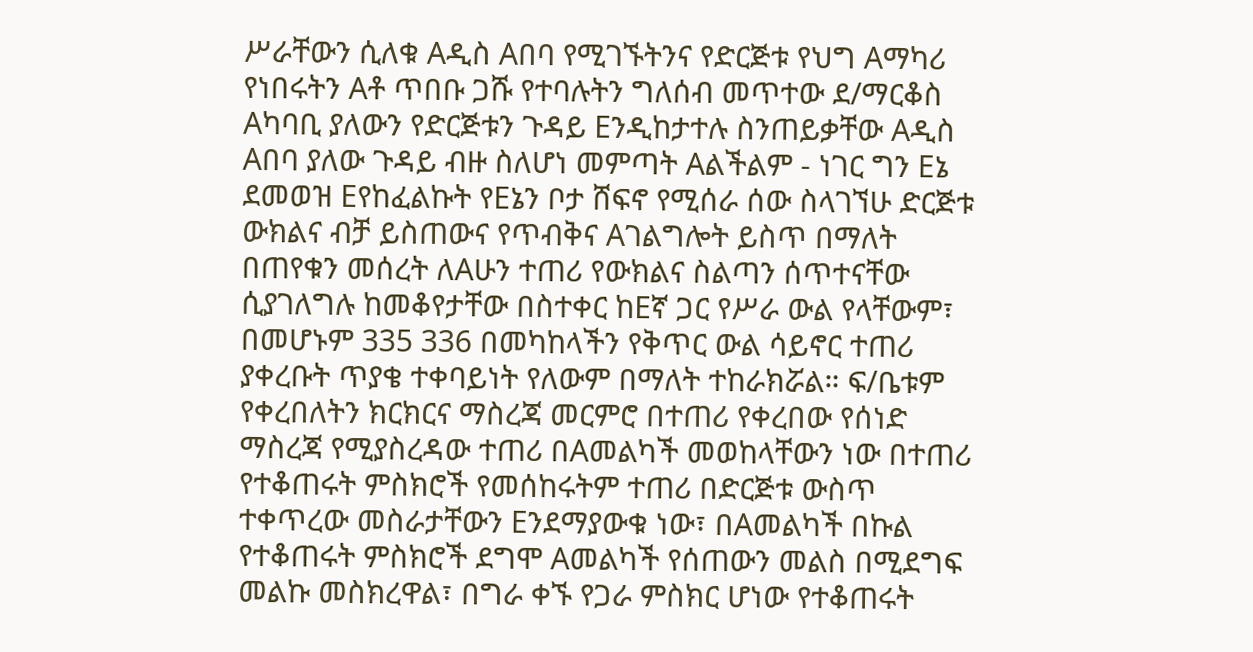ሥራቸውን ሲለቁ Aዲስ Aበባ የሚገኙትንና የድርጅቱ የህግ Aማካሪ የነበሩትን Aቶ ጥበቡ ጋሹ የተባሉትን ግለሰብ መጥተው ደ/ማርቆስ Aካባቢ ያለውን የድርጅቱን ጉዳይ Eንዲከታተሉ ስንጠይቃቸው Aዲስ Aበባ ያለው ጉዳይ ብዙ ስለሆነ መምጣት Aልችልም - ነገር ግን Eኔ ደመወዝ Eየከፈልኩት የEኔን ቦታ ሸፍኖ የሚሰራ ሰው ስላገኘሁ ድርጅቱ ውክልና ብቻ ይስጠውና የጥብቅና Aገልግሎት ይስጥ በማለት በጠየቁን መሰረት ለAሁን ተጠሪ የውክልና ስልጣን ሰጥተናቸው ሲያገለግሉ ከመቆየታቸው በስተቀር ከEኛ ጋር የሥራ ውል የላቸውም፣ በመሆኑም 335 336 በመካከላችን የቅጥር ውል ሳይኖር ተጠሪ ያቀረቡት ጥያቄ ተቀባይነት የለውም በማለት ተከራክሯል። ፍ/ቤቱም የቀረበለትን ክርክርና ማስረጃ መርምሮ በተጠሪ የቀረበው የሰነድ ማስረጃ የሚያስረዳው ተጠሪ በAመልካች መወከላቸውን ነው በተጠሪ የተቆጠሩት ምስክሮች የመሰከሩትም ተጠሪ በድርጅቱ ውስጥ ተቀጥረው መስራታቸውን Eንደማያውቁ ነው፣ በAመልካች በኩል የተቆጠሩት ምስክሮች ደግሞ Aመልካች የሰጠውን መልስ በሚደግፍ መልኩ መስክረዋል፣ በግራ ቀኙ የጋራ ምስክር ሆነው የተቆጠሩት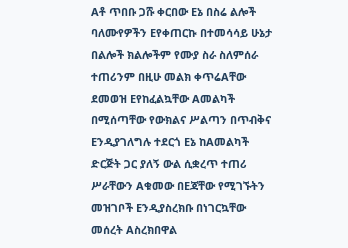Aቶ ጥበቡ ጋሹ ቀርበው Eኔ በስሬ ልሎች ባለሙየዎችን Eየቀጠርኩ በተመሳሳይ ሁኔታ በልሎች ክልሎችም የሙያ ስራ ስለምሰራ ተጠሪንም በዚሁ መልክ ቀጥሬAቸው ደመወዝ Eየከፈልኳቸው Aመልካች በሚሰጣቸው የውክልና ሥልጣን በጥብቅና Eንዲያገለግሉ ተደርጎ Eኔ ከAመልካች ድርጅት ጋር ያለኝ ውል ሲቋረጥ ተጠሪ ሥራቸውን Aቁመው በEጃቸው የሚገኙትን መዝገቦች Eንዲያስረክቡ በነገርኳቸው መሰረት Aስረክበዋል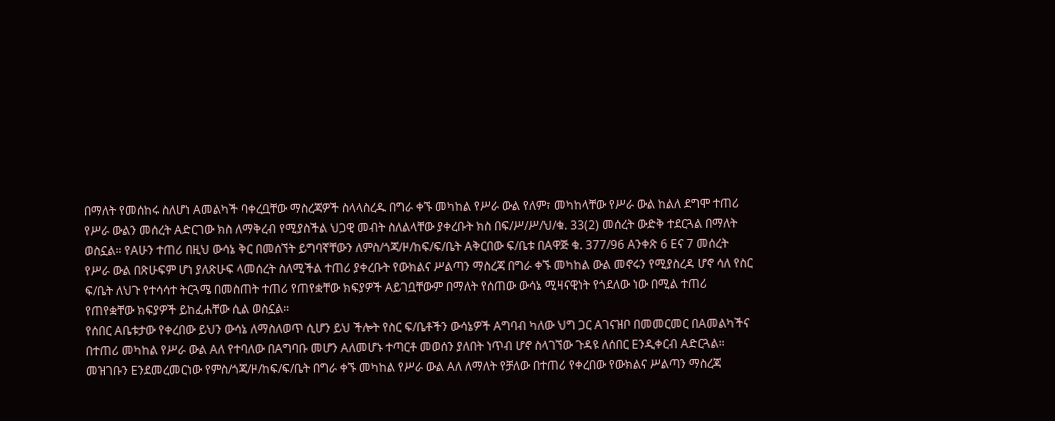በማለት የመሰከሩ ስለሆነ Aመልካች ባቀረቧቸው ማስረጃዎች ስላላስረዱ በግራ ቀኙ መካከል የሥራ ውል የለም፣ መካከላቸው የሥራ ውል ከልለ ደግሞ ተጠሪ የሥራ ውልን መሰረት Aድርገው ክስ ለማቅረብ የሚያስችል ህጋዊ መብት ስለልላቸው ያቀረቡት ክስ በፍ/ሥ/ሥ/ህ/ቁ. 33(2) መሰረት ውድቅ ተደርጓል በማለት ወስኗል። የAሁን ተጠሪ በዚህ ውሳኔ ቅር በመሰኘት ይግባኛቸውን ለምስ/ጎጃ/ዞ/ከፍ/ፍ/ቤት Aቅርበው ፍ/ቤቱ በAዋጅ ቁ. 377/96 Aንቀጽ 6 Eና 7 መሰረት የሥራ ውል በጽሁፍም ሆነ ያለጽሁፍ ላመሰረት ስለሚችል ተጠሪ ያቀረቡት የውክልና ሥልጣን ማስረጃ በግራ ቀኙ መካከል ውል መኖሩን የሚያስረዳ ሆኖ ሳለ የስር ፍ/ቤት ለህጉ የተሳሳተ ትርጓሜ በመስጠት ተጠሪ የጠየቋቸው ክፍያዎች Aይገቧቸውም በማለት የሰጠው ውሳኔ ሚዛናዊነት የጎደለው ነው በሚል ተጠሪ የጠየቋቸው ክፍያዎች ይከፈሐቸው ሲል ወስኗል።
የሰበር Aቤቱታው የቀረበው ይህን ውሳኔ ለማስለወጥ ሲሆን ይህ ችሎት የስር ፍ/ቤቶችን ውሳኔዎች Aግባብ ካለው ህግ ጋር Aገናዝቦ በመመርመር በAመልካችና በተጠሪ መካከል የሥራ ውል Aለ የተባለው በAግባቡ መሆን Aለመሆኑ ተጣርቶ መወሰን ያለበት ነጥብ ሆኖ ስላገኘው ጉዳዩ ለሰበር Eንዲቀርብ Aድርጓል።
መዝገቡን Eንደመረመርነው የምስ/ጎጃ/ዞ/ከፍ/ፍ/ቤት በግራ ቀኙ መካከል የሥራ ውል Aለ ለማለት የቻለው በተጠሪ የቀረበው የውክልና ሥልጣን ማስረጃ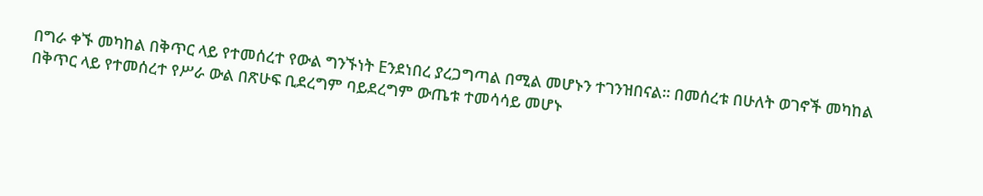በግራ ቀኙ መካከል በቅጥር ላይ የተመሰረተ የውል ግንኙነት Eንደነበረ ያረጋግጣል በሚል መሆኑን ተገንዝበናል። በመሰረቱ በሁለት ወገኖች መካከል በቅጥር ላይ የተመሰረተ የሥራ ውል በጽሁፍ ቢደረግም ባይደረግም ውጤቱ ተመሳሳይ መሆኑ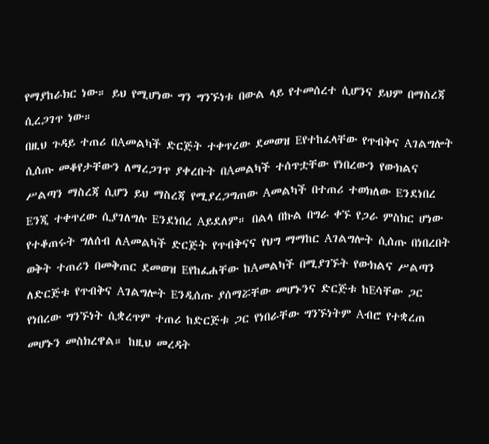የማያከራክር ነው። ይህ የሚሆነው ግን ግንኙነቱ በውል ላይ የተመሰረተ ሲሆንና ይህም በማስረጃ ሲረጋገጥ ነው።
በዚህ ጉዳይ ተጠሪ በAመልካች ድርጅት ተቀጥረው ደመወዝ Eየተከፈላቸው የጥብቅና Aገልግሎት ሲሰጡ መቆየታቸውን ለማረጋገጥ ያቀረቡት በAመልካች ተሰጥቷቸው የነበረውን የውክልና ሥልጣን ማስረጃ ሲሆን ይህ ማስረጃ የሚያረጋግጠው Aመልካች በተጠሪ ተወክለው Eንደነበረ Eንጂ ተቀጥረው ሲያገለግሉ Eንደነበረ Aይደለም። በልላ በኩል በግራ ቀኙ የጋራ ምስክር ሆነው የተቆጠሩት ግለሰብ ለAመልካች ድርጅት የጥብቅናና የህግ ማማከር Aገልግሎት ሲሰጡ በነበረበት ወቅት ተጠሪን በመቅጠር ደመወዝ Eየከፈሐቸው ከAመልካች በሚያገኙት የውክልና ሥልጣን ለድርጅቱ የጥብቅና Aገልግሎት Eንዲሰጡ ያሰማሯቸው መሆኑንና ድርጅቱ ከEሳቸው ጋር የነበረው ግንኙነት ሲቋረጥም ተጠሪ ከድርጅቱ ጋር የነበራቸው ግንኙነትም Aብሮ የተቋረጠ መሆኑን መስክረዋል። ከዚህ መረዳት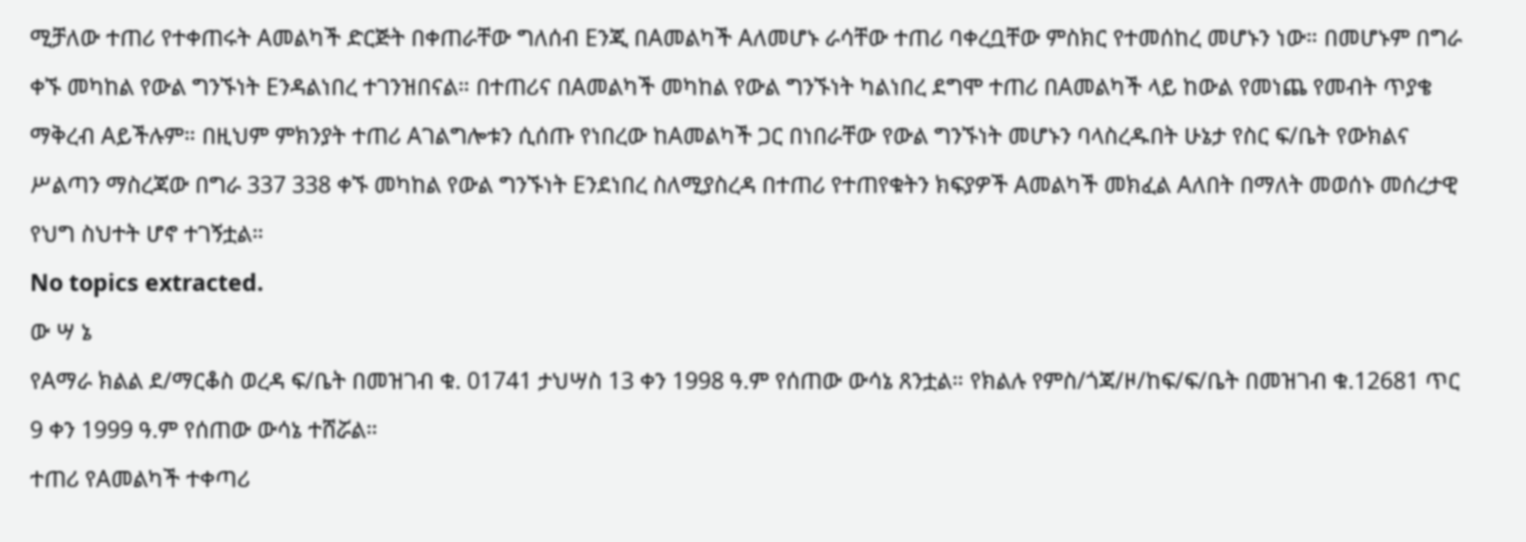ሚቻለው ተጠሪ የተቀጠሩት Aመልካች ድርጅት በቀጠራቸው ግለሰብ Eንጂ በAመልካች Aለመሆኑ ራሳቸው ተጠሪ ባቀረቧቸው ምስክር የተመሰከረ መሆኑን ነው። በመሆኑም በግራ ቀኙ መካከል የውል ግንኙነት Eንዳልነበረ ተገንዝበናል። በተጠሪና በAመልካች መካከል የውል ግንኙነት ካልነበረ ደግሞ ተጠሪ በAመልካች ላይ ከውል የመነጨ የመብት ጥያቄ ማቅረብ Aይችሉም። በዚህም ምክንያት ተጠሪ Aገልግሎቱን ሲሰጡ የነበረው ከAመልካች ጋር በነበራቸው የውል ግንኙነት መሆኑን ባላስረዱበት ሁኔታ የስር ፍ/ቤት የውክልና ሥልጣን ማስረጃው በግራ 337 338 ቀኙ መካከል የውል ግንኙነት Eንደነበረ ስለሚያስረዳ በተጠሪ የተጠየቁትን ክፍያዎች Aመልካች መክፈል Aለበት በማለት መወሰኑ መሰረታዊ የህግ ስህተት ሆኖ ተገኝቷል።
No topics extracted.
ው ሣ ኔ
የAማራ ክልል ደ/ማርቆስ ወረዳ ፍ/ቤት በመዝገብ ቁ. 01741 ታህሣስ 13 ቀን 1998 ዓ.ም የሰጠው ውሳኔ ጸንቷል። የክልሉ የምስ/ጎጃ/ዞ/ከፍ/ፍ/ቤት በመዝገብ ቁ.12681 ጥር 9 ቀን 1999 ዓ.ም የሰጠው ውሳኔ ተሸሯል።
ተጠሪ የAመልካች ተቀጣሪ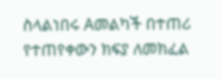ስላልነበሩ Aመልካች በተጠሪ የተጠየቀውን ክፍያ ለመክፈል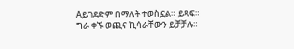Aይገደድም በማለት ተወስኗል። ይጻፍ።
ግራ ቀኙ ወጪና ኪሳራቸውን ይቻቻሉ።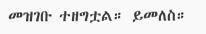መዝገቡ ተዘግቷል። ይመለስ።